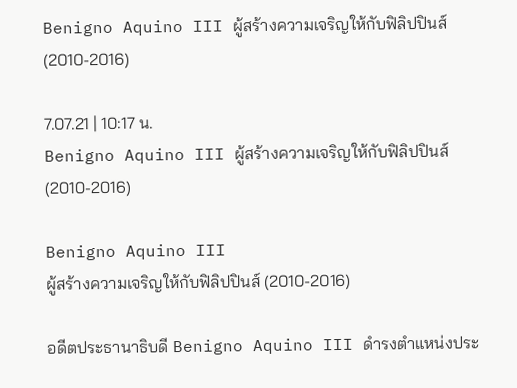Benigno Aquino III ผู้สร้างความเจริญให้กับฟิลิปปินส์ (2010-2016)

7.07.21 | 10:17 น.
Benigno Aquino III ผู้สร้างความเจริญให้กับฟิลิปปินส์ (2010-2016)

Benigno Aquino III
ผู้สร้างความเจริญให้กับฟิลิปปินส์ (2010-2016)

อดีตประธานาธิบดี Benigno Aquino III ดำรงตำแหน่งประ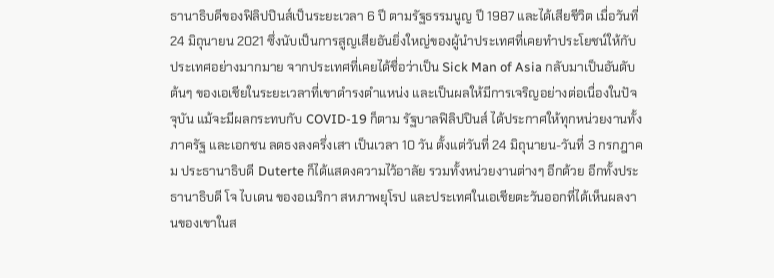ธานาธิบดีของฟิลิปปินส์เป็นระยะเวลา 6 ปี ตามรัฐธรรมนูญ ปี 1987 และได้เสียชีวิต เมื่อวันที่ 24 มิถุนายน 2021 ซึ่งนับเป็นการสูญเสียอันยิ่งใหญ่ของผู้นำประเทศที่เคยทำประโยชน์ให้กับประเทศอย่างมากมาย จากประเทศที่เคยได้ชื่อว่าเป็น Sick Man of Asia กลับมาเป็นอันดับต้นๆ ของเอเชียในระยะเวลาที่เขาดำรงตำแหน่ง และเป็นผลให้มีการเจริญอย่างต่อเนื่องในปัจจุบัน แม้จะมีผลกระทบกับ COVID-19 ก็ตาม รัฐบาลฟิลิปปินส์ ได้ประกาศให้ทุกหน่วยงานทั้งภาครัฐ และเอกชน ลดธงลงครึ่งเสา เป็นเวลา 10 วัน ตั้งแต่วันที่ 24 มิถุนายน-วันที่ 3 กรกฎาคม ประธานาธิบดี Duterte ก็ได้แสดงความไว้อาลัย รวมทั้งหน่วยงานต่างๆ อีกด้วย อีกทั้งประธานาธิบดี โจ ไบเดน ของอเมริกา สหภาพยุโรป และประเทศในเอเชียตะวันออกที่ได้เห็นผลงานของเขาในส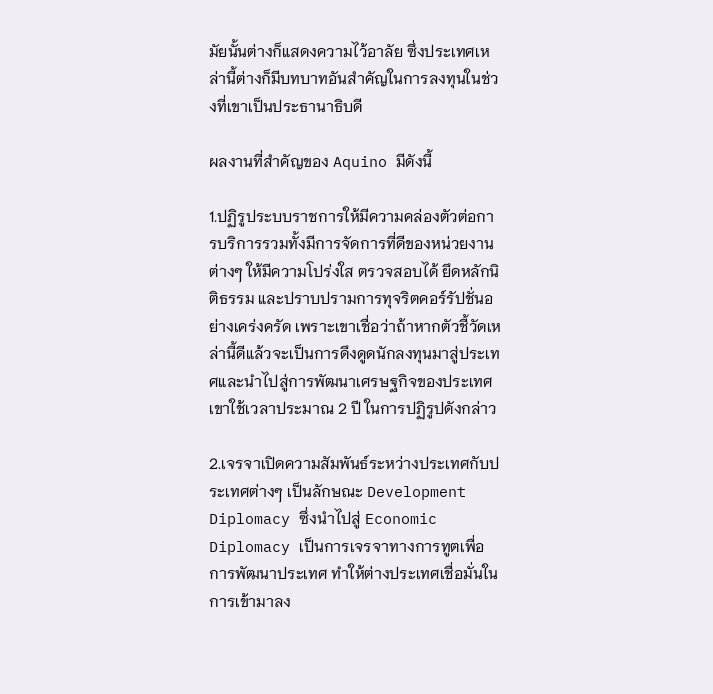มัยนั้นต่างก็แสดงความไว้อาลัย ซึ่งประเทศเหล่านี้ต่างก็มีบทบาทอันสำคัญในการลงทุนในช่วงที่เขาเป็นประธานาธิบดี

ผลงานที่สำคัญของ Aquino มีดังนี้

1.ปฏิรูประบบราชการให้มีความคล่องตัวต่อการบริการรวมทั้งมีการจัดการที่ดีของหน่วยงานต่างๆ ให้มีความโปร่งใส ตรวจสอบได้ ยึดหลักนิติธรรม และปราบปรามการทุจริตคอร์รัปชั่นอย่างเคร่งครัด เพราะเขาเชื่อว่าถ้าหากตัวชี้วัดเหล่านี้ดีแล้วจะเป็นการดึงดูดนักลงทุนมาสู่ประเทศและนำไปสู่การพัฒนาเศรษฐกิจของประเทศ เขาใช้เวลาประมาณ 2 ปี ในการปฏิรูปดังกล่าว

2.เจรจาเปิดความสัมพันธ์ระหว่างประเทศกับประเทศต่างๆ เป็นลักษณะ Development Diplomacy ซึ่งนำไปสู่ Economic Diplomacy เป็นการเจรจาทางการทูตเพื่อการพัฒนาประเทศ ทำให้ต่างประเทศเชื่อมั่นในการเข้ามาลง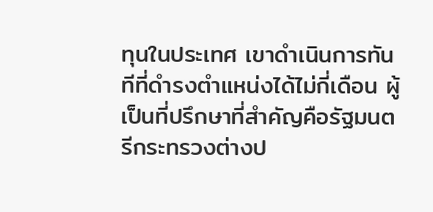ทุนในประเทศ เขาดำเนินการทันทีที่ดำรงตำแหน่งได้ไม่กี่เดือน ผู้เป็นที่ปรึกษาที่สำคัญคือรัฐมนตรีกระทรวงต่างป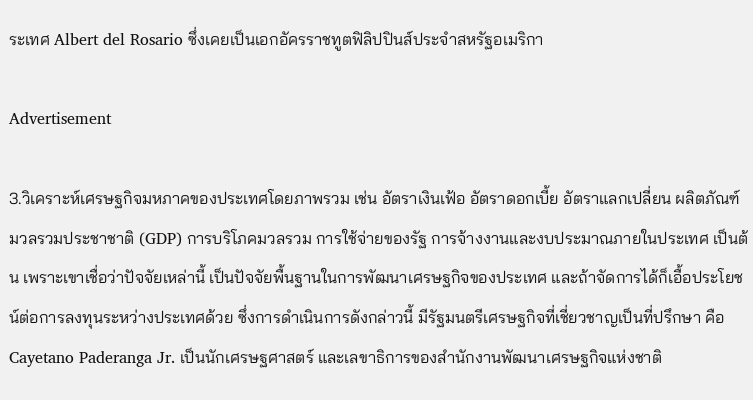ระเทศ Albert del Rosario ซึ่งเคยเป็นเอกอัครราชทูตฟิลิปปินส์ประจำสหรัฐอเมริกา

Advertisement

3.วิเคราะห์เศรษฐกิจมหภาคของประเทศโดยภาพรวม เช่น อัตราเงินเฟ้อ อัตราดอกเบี้ย อัตราแลกเปลี่ยน ผลิตภัณฑ์มวลรวมประชาชาติ (GDP) การบริโภคมวลรวม การใช้จ่ายของรัฐ การจ้างงานและงบประมาณภายในประเทศ เป็นต้น เพราะเขาเชื่อว่าปัจจัยเหล่านี้ เป็นปัจจัยพื้นฐานในการพัฒนาเศรษฐกิจของประเทศ และถ้าจัดการได้ก็เอื้อประโยชน์ต่อการลงทุนระหว่างประเทศด้วย ซึ่งการดำเนินการดังกล่าวนี้ มีรัฐมนตรีเศรษฐกิจที่เชี่ยวชาญเป็นที่ปรึกษา คือ Cayetano Paderanga Jr. เป็นนักเศรษฐศาสตร์ และเลขาธิการของสำนักงานพัฒนาเศรษฐกิจแห่งชาติ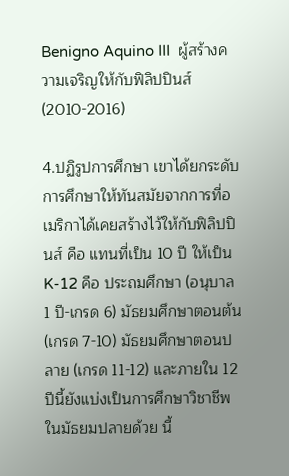Benigno Aquino III  ผู้สร้างความเจริญให้กับฟิลิปปินส์ (2010-2016)

4.ปฏิรูปการศึกษา เขาได้ยกระดับการศึกษาให้ทันสมัยจากการที่อเมริกาได้เคยสร้างไว้ให้กับฟิลิปปินส์ คือ แทนที่เป็น 10 ปี ให้เป็น K-12 คือ ประถมศึกษา (อนุบาล 1 ปี-เกรด 6) มัธยมศึกษาตอนต้น (เกรด 7-10) มัธยมศึกษาตอนปลาย (เกรด 11-12) และภายใน 12 ปีนี้ยังแบ่งเป็นการศึกษาวิชาชีพในมัธยมปลายด้วย นี้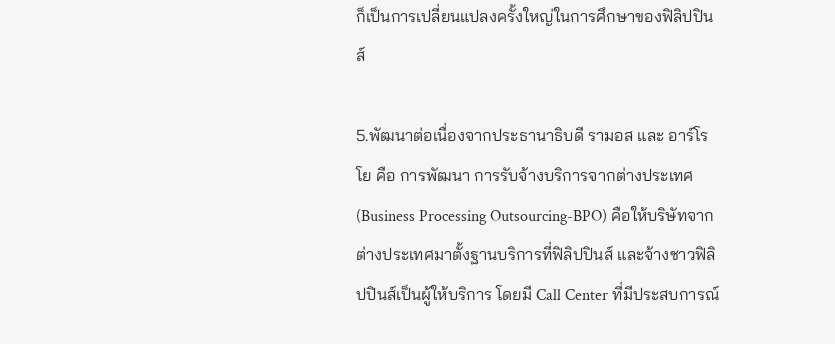ก็เป็นการเปลี่ยนแปลงครั้งใหญ่ในการศึกษาของฟิลิปปินส์

5.พัฒนาต่อเนื่องจากประธานาธิบดี รามอส และ อาร์โรโย คือ การพัฒนา การรับจ้างบริการจากต่างประเทศ (Business Processing Outsourcing-BPO) คือให้บริษัทจากต่างประเทศมาตั้งฐานบริการที่ฟิลิปปินส์ และจ้างชาวฟิลิปปินส์เป็นผู้ให้บริการ โดยมี Call Center ที่มีประสบการณ์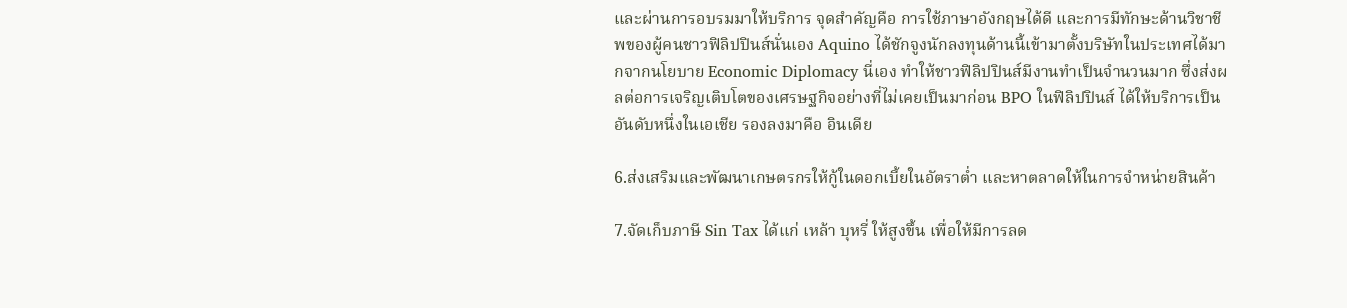และผ่านการอบรมมาให้บริการ จุดสำคัญคือ การใช้ภาษาอังกฤษได้ดี และการมีทักษะด้านวิชาชีพของผู้คนชาวฟิลิปปินส์นั่นเอง Aquino ได้ชักจูงนักลงทุนด้านนี้เข้ามาตั้งบริษัทในประเทศได้มากจากนโยบาย Economic Diplomacy นี่เอง ทำให้ชาวฟิลิปปินส์มีงานทำเป็นจำนวนมาก ซึ่งส่งผลต่อการเจริญเติบโตของเศรษฐกิจอย่างที่ไม่เคยเป็นมาก่อน BPO ในฟิลิปปินส์ ได้ให้บริการเป็นอันดับหนึ่งในเอเชีย รองลงมาคือ อินเดีย

6.ส่งเสริมและพัฒนาเกษตรกรให้กู้ในดอกเบี้ยในอัตราต่ำ และหาตลาดให้ในการจำหน่ายสินค้า

7.จัดเก็บภาษี Sin Tax ได้แก่ เหล้า บุหรี่ ให้สูงขึ้น เพื่อให้มีการลด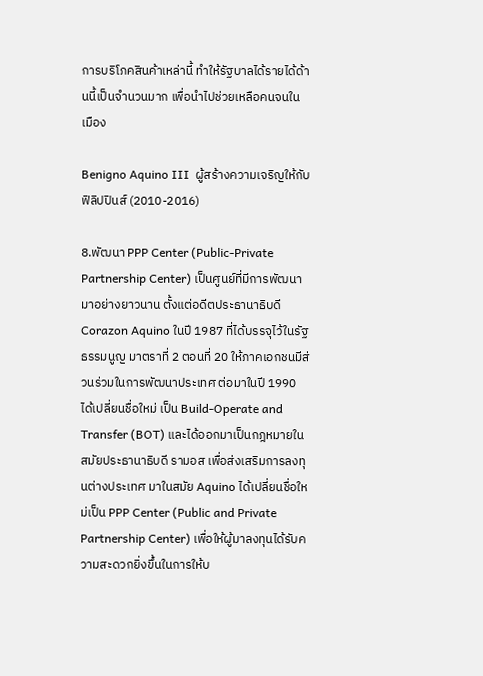การบริโภคสินค้าเหล่านี้ ทำให้รัฐบาลได้รายได้ด้านนี้เป็นจำนวนมาก เพื่อนำไปช่วยเหลือคนจนในเมือง

Benigno Aquino III  ผู้สร้างความเจริญให้กับฟิลิปปินส์ (2010-2016)

8.พัฒนา PPP Center (Public-Private Partnership Center) เป็นศูนย์ที่มีการพัฒนามาอย่างยาวนาน ตั้งแต่อดีตประธานาธิบดี Corazon Aquino ในปี 1987 ที่ได้บรรจุไว้ในรัฐธรรมนูญ มาตราที่ 2 ตอนที่ 20 ให้ภาคเอกชนมีส่วนร่วมในการพัฒนาประเทศ ต่อมาในปี 1990 ได้เปลี่ยนชื่อใหม่ เป็น Build-Operate and Transfer (BOT) และได้ออกมาเป็นกฎหมายในสมัยประธานาธิบดี รามอส เพื่อส่งเสริมการลงทุนต่างประเทศ มาในสมัย Aquino ได้เปลี่ยนชื่อใหม่เป็น PPP Center (Public and Private Partnership Center) เพื่อให้ผู้มาลงทุนได้รับความสะดวกยิ่งขึ้นในการให้บ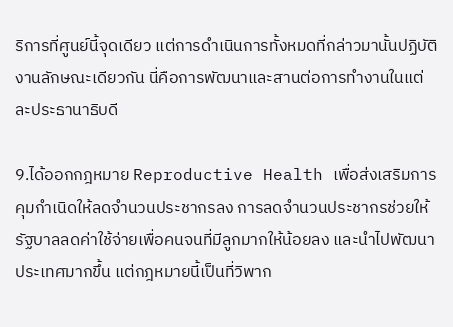ริการที่ศูนย์นี้จุดเดียว แต่การดำเนินการทั้งหมดที่กล่าวมานั้นปฏิบัติงานลักษณะเดียวกัน นี่คือการพัฒนาและสานต่อการทำงานในแต่ละประธานาธิบดี

9.ได้ออกกฎหมาย Reproductive Health เพื่อส่งเสริมการคุมกำเนิดให้ลดจำนวนประชากรลง การลดจำนวนประชากรช่วยให้รัฐบาลลดค่าใช้จ่ายเพื่อคนจนที่มีลูกมากให้น้อยลง และนำไปพัฒนาประเทศมากขึ้น แต่กฎหมายนี้เป็นที่วิพาก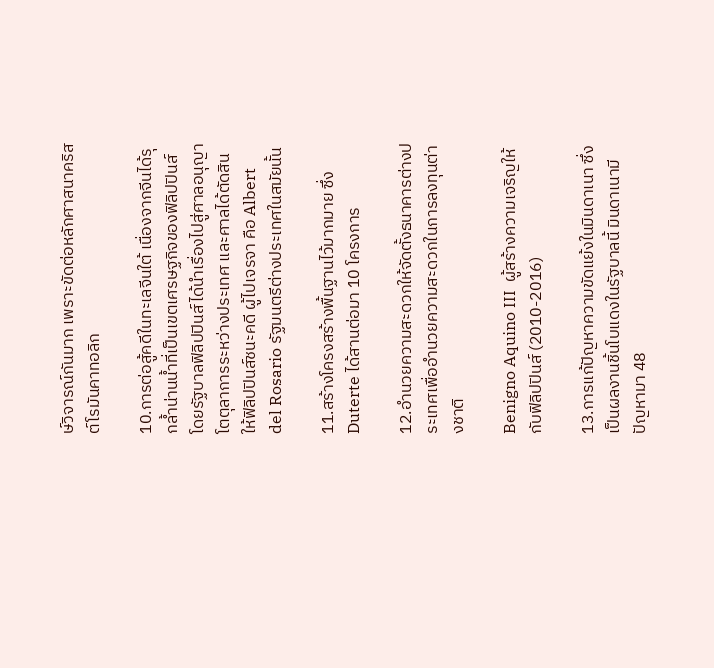ษ์วิจารณ์กันมาก เพราะขัดต่อหลักศาสนาคริสต์โรมันคาทอลิก

10.การต่อสู้คดีในทะเลจีนใต้ เนื่องจากจีนได้รุกล้ำน่านน้ำที่เป็นเขตเศรษฐกิจของฟิลิปปินส์ โดยรัฐบาลฟิลิปปินส์ได้นำเรื่องไปสู่ศาลอนุญาโตตุลาการระหว่างประเทศ และศาลได้ตัดสินให้ฟิลิปปินส์ชนะคดี ผู้ไปเจรจา คือ Albert del Rosario รัฐมนตรีต่างประเทศในสมัยนั้น

11.สร้างโครงสร้างพื้นฐานไว้มากมาย ซึ่ง Duterte ได้สานต่อมา 10 โครงการ

12.อำนวยความสะดวกให้จัดตั้งธนาคารต่างประเทศเพื่ออำนวยความสะดวกในการลงทุนต่างชาติ

Benigno Aquino III  ผู้สร้างความเจริญให้กับฟิลิปปินส์ (2010-2016)

13.การแก้ปัญหาความขัดแย้งในมินดาเนา ซึ่งเป็นผลงานชิ้นโบแดงในรัฐบาลนี้ มินดาเนามี ปัญหามา 48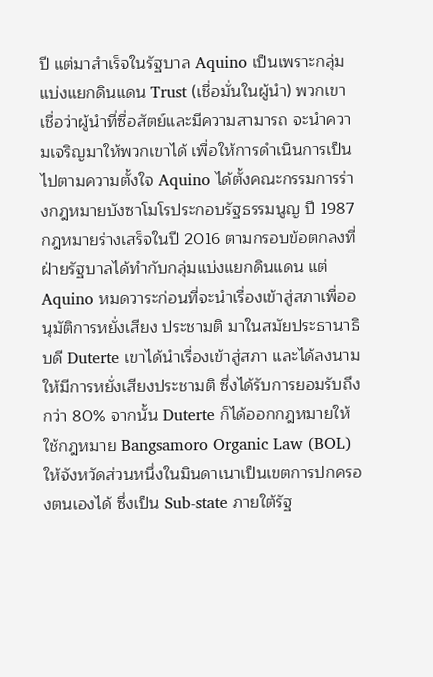ปี แต่มาสำเร็จในรัฐบาล Aquino เป็นเพราะกลุ่มแบ่งแยกดินแดน Trust (เชื่อมั่นในผู้นำ) พวกเขาเชื่อว่าผู้นำที่ซื่อสัตย์และมีความสามารถ จะนำความเจริญมาให้พวกเขาได้ เพื่อให้การดำเนินการเป็นไปตามความตั้งใจ Aquino ได้ตั้งคณะกรรมการร่างกฎหมายบังซาโมโรประกอบรัฐธรรมนูญ ปี 1987 กฎหมายร่างเสร็จในปี 2016 ตามกรอบข้อตกลงที่ฝ่ายรัฐบาลได้ทำกับกลุ่มแบ่งแยกดินแดน แต่ Aquino หมดวาระก่อนที่จะนำเรื่องเข้าสู่สภาเพื่ออนุมัติการหยั่งเสียง ประชามติ มาในสมัยประธานาธิบดี Duterte เขาได้นำเรื่องเข้าสู่สภา และได้ลงนามให้มีการหยั่งเสียงประชามติ ซึ่งได้รับการยอมรับถึงกว่า 80% จากนั้น Duterte ก็ได้ออกกฎหมายให้ใช้กฎหมาย Bangsamoro Organic Law (BOL) ให้จังหวัดส่วนหนึ่งในมินดาเนาเป็นเขตการปกครองตนเองได้ ซึ่งเป็น Sub-state ภายใต้รัฐ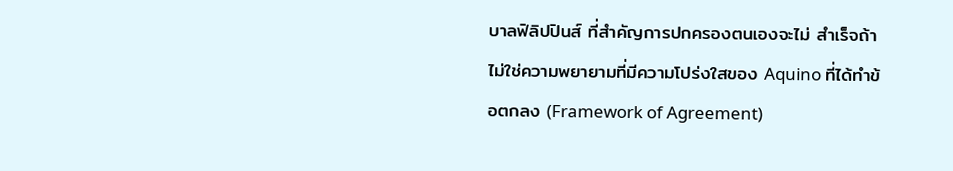บาลฟิลิปปินส์ ที่สำคัญการปกครองตนเองจะไม่ สำเร็จถ้าไม่ใช่ความพยายามที่มีความโปร่งใสของ Aquino ที่ได้ทำข้อตกลง (Framework of Agreement)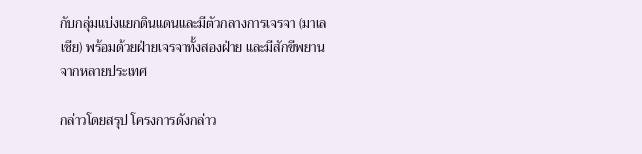กับกลุ่มแบ่งแยกดินแดนและมีตัวกลางการเจรจา (มาเลเซีย) พร้อมด้วยฝ่ายเจรจาทั้งสองฝ่าย และมีสักขีพยานจากหลายประเทศ

กล่าวโดยสรุป โครงการดังกล่าว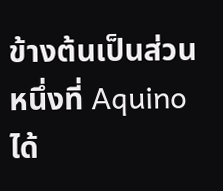ข้างต้นเป็นส่วนหนึ่งที่ Aquino ได้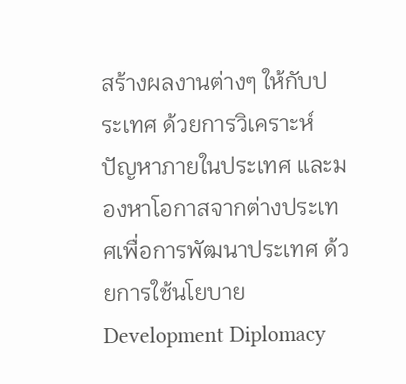สร้างผลงานต่างๆ ให้กับประเทศ ด้วยการวิเคราะห์ปัญหาภายในประเทศ และมองหาโอกาสจากต่างประเทศเพื่อการพัฒนาประเทศ ด้วยการใช้นโยบาย Development Diplomacy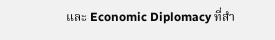และ Economic Diplomacy ที่สำ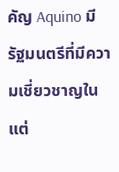คัญ Aquino มีรัฐมนตรีที่มีความเชี่ยวชาญในแต่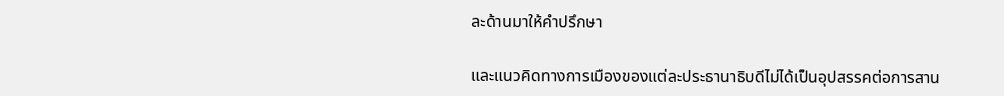ละด้านมาให้คำปรึกษา

และแนวคิดทางการเมืองของแต่ละประธานาธิบดีไม่ได้เป็นอุปสรรคต่อการสาน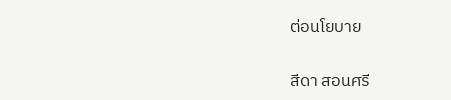ต่อนโยบาย

สีดา สอนศรี